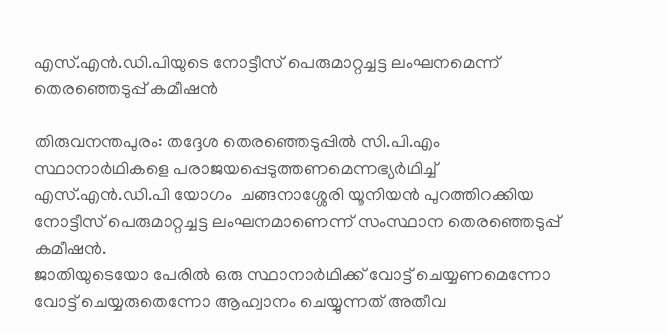എസ്.എന്‍.ഡി.പിയുടെ നോട്ടീസ് പെരുമാറ്റച്ചട്ട ലംഘനമെന്ന് തെരഞ്ഞെടുപ്പ് കമീഷന്‍

തിരുവനന്തപുരം: തദ്ദേശ തെരഞ്ഞെടുപ്പില്‍ സി.പി.എം സ്ഥാനാര്‍ഥികളെ പരാജയപ്പെടുത്തണമെന്നഭ്യര്‍ഥിച്ച് എസ്.എന്‍.ഡി.പി യോഗം  ചങ്ങനാശ്ശേരി യൂനിയന്‍ പുറത്തിറക്കിയ നോട്ടീസ് പെരുമാറ്റച്ചട്ട ലംഘനമാണെന്ന് സംസ്ഥാന തെരഞ്ഞെടുപ്പ് കമീഷന്‍.
ജാതിയുടെയോ പേരില്‍ ഒരു സ്ഥാനാര്‍ഥിക്ക് വോട്ട് ചെയ്യണമെന്നോ വോട്ട് ചെയ്യരുതെന്നോ ആഹ്വാനം ചെയ്യുന്നത് അതീവ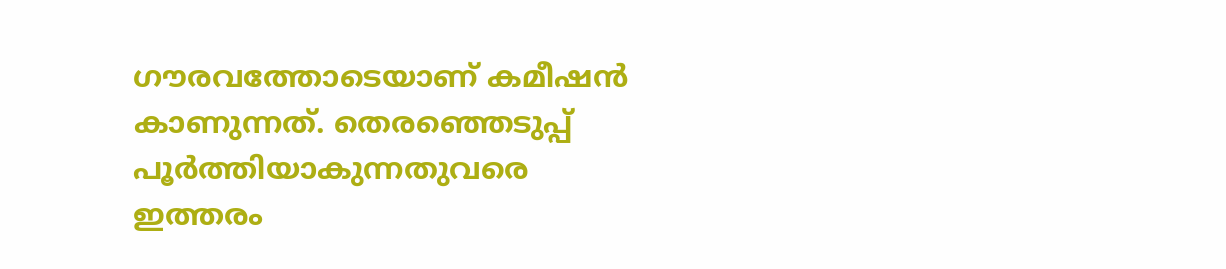ഗൗരവത്തോടെയാണ് കമീഷന്‍ കാണുന്നത്. തെരഞ്ഞെടുപ്പ് പൂര്‍ത്തിയാകുന്നതുവരെ ഇത്തരം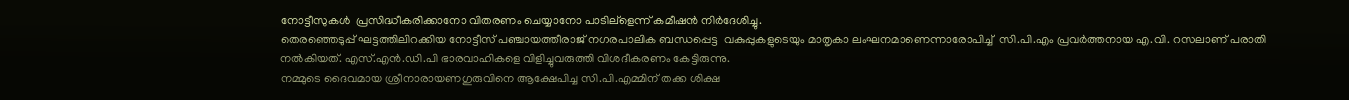നോട്ടീസുകള്‍  പ്രസിദ്ധീകരിക്കാനോ വിതരണം ചെയ്യാനോ പാടില്ളെന്ന് കമീഷന്‍ നിര്‍ദേശിച്ചു.
തെരഞ്ഞെടുപ്പ് ഘട്ടത്തിലിറക്കിയ നോട്ടീസ് പഞ്ചായത്തീരാജ് നഗരപാലിക ബന്ധപ്പെട്ട  വകുപ്പുകളുടെയും മാതൃകാ ലംഘനമാണെന്നാരോപിച്ച്  സി.പി.എം പ്രവര്‍ത്തനായ എ.വി. റസലാണ് പരാതി നല്‍കിയത്. എസ്.എന്‍.ഡി.പി ഭാരവാഹികളെ വിളിച്ചുവരുത്തി വിശദീകരണം കേട്ടിരുന്നു.
നമ്മുടെ ദൈവമായ ശ്രീനാരായണഗുരുവിനെ ആക്ഷേപിച്ച സി.പി.എമ്മിന് തക്ക ശിക്ഷ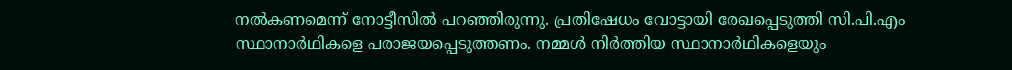നല്‍കണമെന്ന് നോട്ടീസില്‍ പറഞ്ഞിരുന്നു. പ്രതിഷേധം വോട്ടായി രേഖപ്പെടുത്തി സി.പി.എം സ്ഥാനാര്‍ഥികളെ പരാജയപ്പെടുത്തണം. നമ്മള്‍ നിര്‍ത്തിയ സ്ഥാനാര്‍ഥികളെയും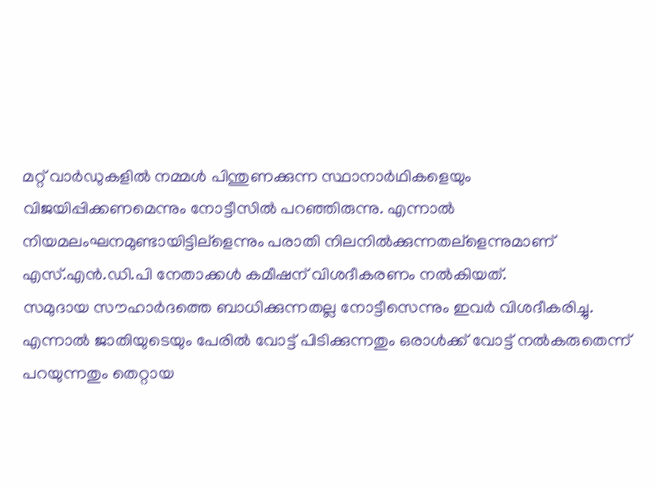മറ്റ് വാര്‍ഡുകളില്‍ നമ്മള്‍ പിന്തുണക്കുന്ന സ്ഥാനാര്‍ഥികളെയും വിജയിപ്പിക്കണമെന്നും നോട്ടീസില്‍ പറഞ്ഞിരുന്നു. എന്നാല്‍ നിയമലംഘനമുണ്ടായിട്ടില്ളെന്നും പരാതി നിലനില്‍ക്കുന്നതല്ളെന്നുമാണ് എസ്.എന്‍.ഡി.പി നേതാക്കള്‍ കമീഷന് വിശദീകരണം നല്‍കിയത്.
സമുദായ സൗഹാര്‍ദത്തെ ബാധിക്കുന്നതല്ല നോട്ടീസെന്നും ഇവര്‍ വിശദീകരിച്ചു. എന്നാല്‍ ജാതിയുടെയും പേരില്‍ വോട്ട് പിടിക്കുന്നതും ഒരാള്‍ക്ക് വോട്ട് നല്‍കരുതെന്ന് പറയുന്നതും തെറ്റായ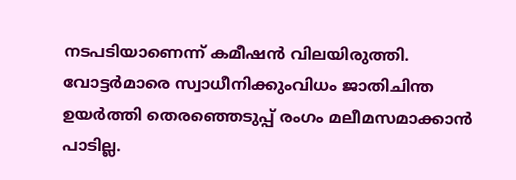നടപടിയാണെന്ന് കമീഷന്‍ വിലയിരുത്തി. വോട്ടര്‍മാരെ സ്വാധീനിക്കുംവിധം ജാതിചിന്ത ഉയര്‍ത്തി തെരഞ്ഞെടുപ്പ് രംഗം മലീമസമാക്കാന്‍ പാടില്ല.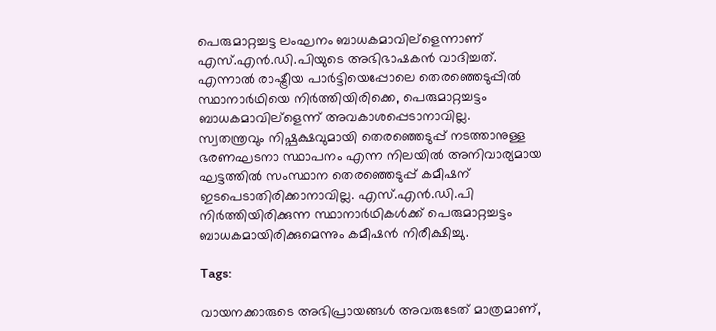പെരുമാറ്റച്ചട്ട ലംഘനം ബാധകമാവില്ളെന്നാണ് എസ്.എന്‍.ഡി.പിയുടെ അഭിഭാഷകന്‍ വാദിച്ചത്.
എന്നാല്‍ രാഷ്ട്രീയ പാര്‍ട്ടിയെപ്പോലെ തെരഞ്ഞെടുപ്പില്‍ സ്ഥാനാര്‍ഥിയെ നിര്‍ത്തിയിരിക്കെ, പെരുമാറ്റച്ചട്ടം ബാധകമാവില്ളെന്ന് അവകാശപ്പെടാനാവില്ല.
സ്വതന്ത്രവും നിഷ്പക്ഷവുമായി തെരഞ്ഞെടുപ്പ് നടത്താനുള്ള ഭരണഘടനാ സ്ഥാപനം എന്ന നിലയില്‍ അനിവാര്യമായ ഘട്ടത്തില്‍ സംസ്ഥാന തെരഞ്ഞെടുപ്പ് കമീഷന് ഇടപെടാതിരിക്കാനാവില്ല. എസ്.എന്‍.ഡി.പി നിര്‍ത്തിയിരിക്കുന്ന സ്ഥാനാര്‍ഥികള്‍ക്ക് പെരുമാറ്റച്ചട്ടം ബാധകമായിരിക്കുമെന്നും കമീഷന്‍ നിരീക്ഷിച്ചു.

Tags:

വായനക്കാരുടെ അഭിപ്രായങ്ങള്‍ അവരുടേത് മാത്രമാണ്,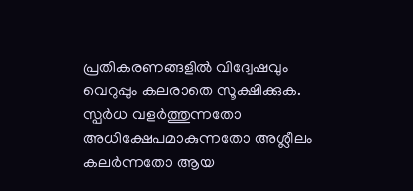പ്രതികരണങ്ങളിൽ വിദ്വേഷവും വെറുപ്പും കലരാതെ സൂക്ഷിക്കുക. സ്പർധ വളർത്തുന്നതോ അധിക്ഷേപമാകുന്നതോ അശ്ലീലം കലർന്നതോ ആയ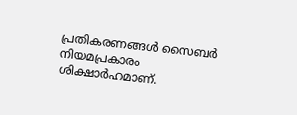പ്രതികരണങ്ങൾ സൈബർ നിയമപ്രകാരം ശിക്ഷാർഹമാണ്.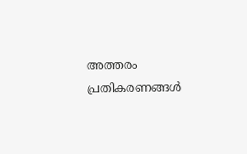അത്തരം പ്രതികരണങ്ങൾ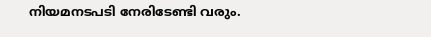നിയമനടപടി നേരിടേണ്ടി വരും.